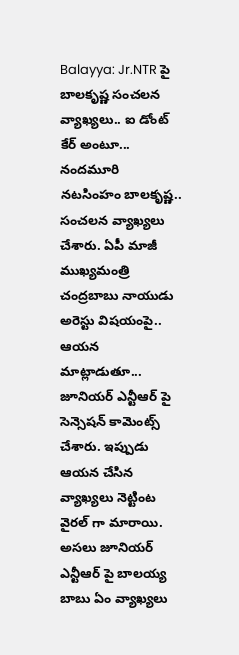Balayya: Jr.NTR పై బాలకృష్ణ సంచలన వ్యాఖ్యలు.. ఐ డోంట్ కేర్ అంటూ...
నందమూరి నటసింహం బాలకృష్ణ.. సంచలన వ్యాఖ్యలు చేశారు. ఏపీ మాజీ ముఖ్యమంత్రి చంద్రబాబు నాయుడు అరెస్టు విషయంపై.. ఆయన మాట్లాడుతూ... జూనియర్ ఎన్టీఆర్ పై సెన్సెషన్ కామెంట్స్ చేశారు. ఇప్పుడు ఆయన చేసిన వ్యాఖ్యలు నెట్టింట వైరల్ గా మారాయి. అసలు జూనియర్ ఎన్టీఆర్ పై బాలయ్య బాబు ఏం వ్యాఖ్యలు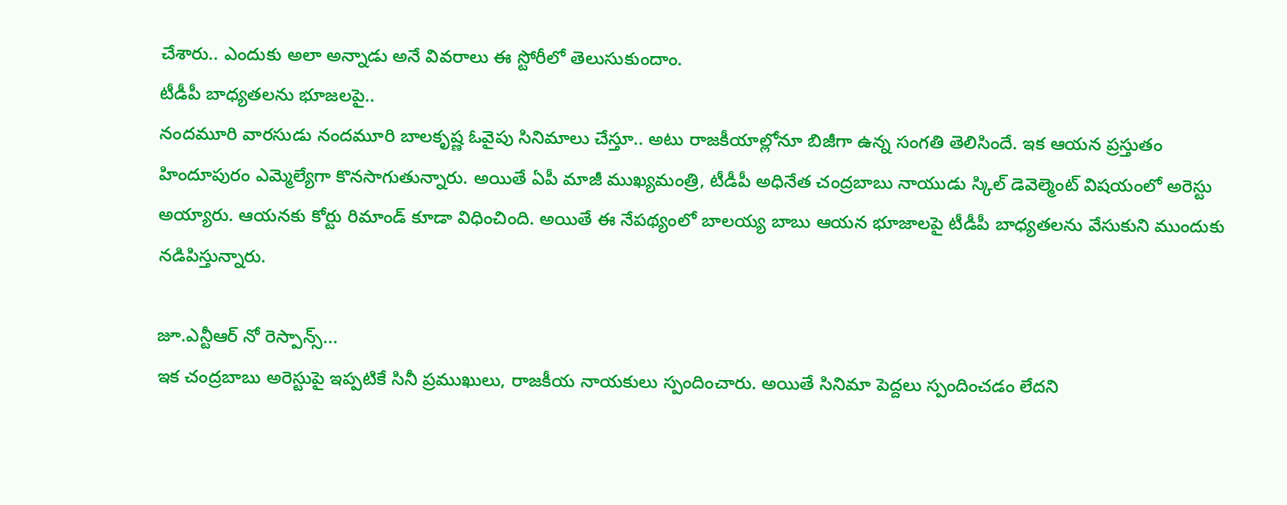చేశారు.. ఎందుకు అలా అన్నాడు అనే వివరాలు ఈ స్టోరీలో తెలుసుకుందాం.
టీడీపీ బాధ్యతలను భూజలపై..
నందమూరి వారసుడు నందమూరి బాలకృష్ణ ఓవైపు సినిమాలు చేస్తూ.. అటు రాజకీయాల్లోనూ బిజీగా ఉన్న సంగతి తెలిసిందే. ఇక ఆయన ప్రస్తుతం హిందూపురం ఎమ్మెల్యేగా కొనసాగుతున్నారు. అయితే ఏపీ మాజీ ముఖ్యమంత్రి, టీడీపీ అధినేత చంద్రబాబు నాయుడు స్కిల్ డెవెల్మెంట్ విషయంలో అరెస్టు అయ్యారు. ఆయనకు కోర్టు రిమాండ్ కూడా విధించింది. అయితే ఈ నేపథ్యంలో బాలయ్య బాబు ఆయన భూజాలపై టీడీపీ బాధ్యతలను వేసుకుని ముందుకు నడిపిస్తున్నారు.

జూ.ఎన్టీఆర్ నో రెస్పాన్స్...
ఇక చంద్రబాబు అరెస్టుపై ఇప్పటికే సినీ ప్రముఖులు, రాజకీయ నాయకులు స్పందించారు. అయితే సినిమా పెద్దలు స్పందించడం లేదని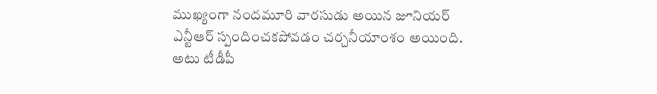ముఖ్యంగా నందమూరి వారసుడు అయిన జూనియర్ ఎన్టీఆర్ స్పందించకపోవడం చర్చనీయాంశం అయింది. అటు టీడీపీ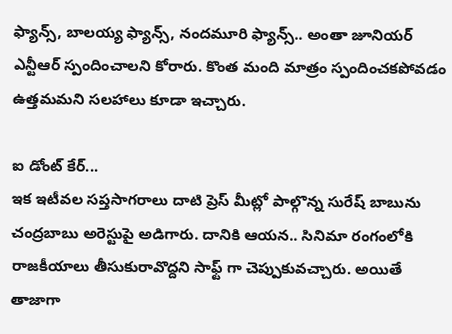ఫ్యాన్స్, బాలయ్య ఫ్యాన్స్, నందమూరి ఫ్యాన్స్.. అంతా జూనియర్ ఎన్టీఆర్ స్పందించాలని కోరారు. కొంత మంది మాత్రం స్పందించకపోవడం ఉత్తమమని సలహాలు కూడా ఇచ్చారు.

ఐ డోంట్ కేర్...
ఇక ఇటీవల సప్తసాగరాలు దాటి ప్రెస్ మీట్లో పాల్గొన్న సురేష్ బాబును చంద్రబాబు అరెస్టుపై అడిగారు. దానికి ఆయన.. సినిమా రంగంలోకి రాజకీయాలు తీసుకురావొద్దని సాఫ్ట్ గా చెప్పుకువచ్చారు. అయితే తాజాగా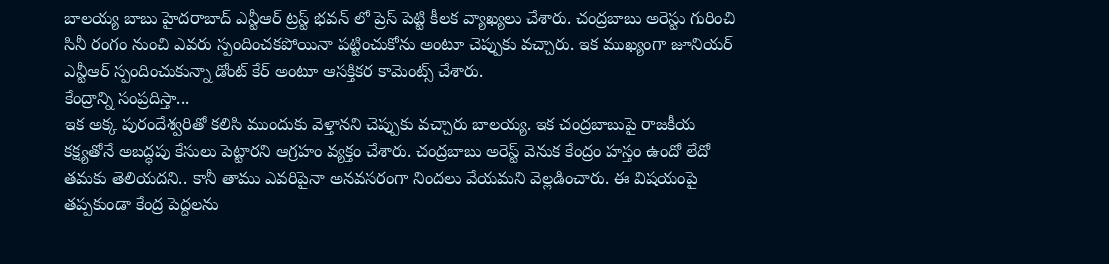బాలయ్య బాబు హైదరాబాద్ ఎన్టీఆర్ ట్రస్ట్ భవన్ లో ప్రెస్ పెట్టి కీలక వ్యాఖ్యలు చేశారు. చంద్రబాబు అరెస్టు గురించి సినీ రంగం నుంచి ఎవరు స్పందించకపోయినా పట్టించుకోను అంటూ చెప్పుకు వచ్చారు. ఇక ముఖ్యంగా జూనియర్ ఎన్టీఆర్ స్పందించుకున్నా డోంట్ కేర్ అంటూ ఆసక్తికర కామెంట్స్ చేశారు.
కేంద్రాన్ని సంప్రదిస్తా...
ఇక అక్క పురందేశ్వరితో కలిసి ముందుకు వెళ్తానని చెప్పుకు వచ్చారు బాలయ్య. ఇక చంద్రబాబుపై రాజకీయ కక్ష్యతోనే అబద్ధపు కేసులు పెట్టారని ఆగ్రహం వ్యక్తం చేశారు. చంద్రబాబు అరెస్ట్ వెనుక కేంద్రం హస్తం ఉందో లేదో తమకు తెలియదని.. కానీ తాము ఎవరిపైనా అనవసరంగా నిందలు వేయమని వెల్లడించారు. ఈ విషయంపై తప్పకుండా కేంద్ర పెద్దలను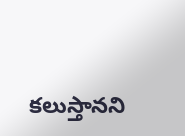కలుస్తానని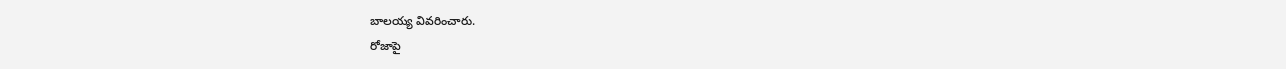బాలయ్య వివరించారు.
రోజాపై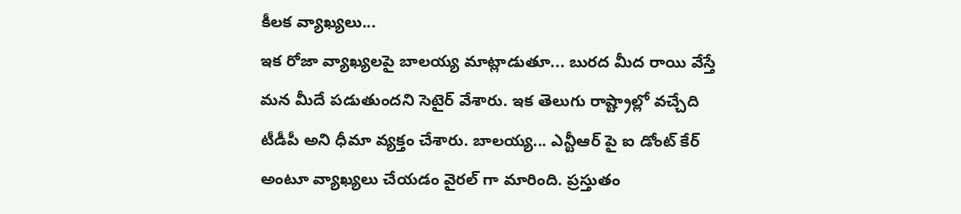కీలక వ్యాఖ్యలు...
ఇక రోజా వ్యాఖ్యలపై బాలయ్య మాట్లాడుతూ... బురద మీద రాయి వేస్తే మన మీదే పడుతుందని సెటైర్ వేశారు. ఇక తెలుగు రాష్ట్రాల్లో వచ్చేది టీడీపీ అని ధీమా వ్యక్తం చేశారు. బాలయ్య... ఎన్టీఆర్ పై ఐ డోంట్ కేర్ అంటూ వ్యాఖ్యలు చేయడం వైరల్ గా మారింది. ప్రస్తుతం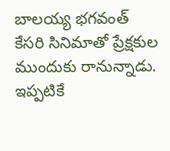బాలయ్య భగవంత్ కేసరి సినిమాతో ప్రేక్షకుల ముందుకు రానున్నాడు. ఇప్పటికే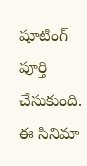షూటింగ్ పూర్తి చేసుకుంది. ఈ సినిమా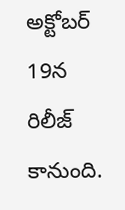అక్టోబర్ 19న రిలీజ్ కానుంది.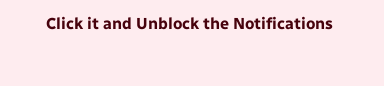Click it and Unblock the Notifications